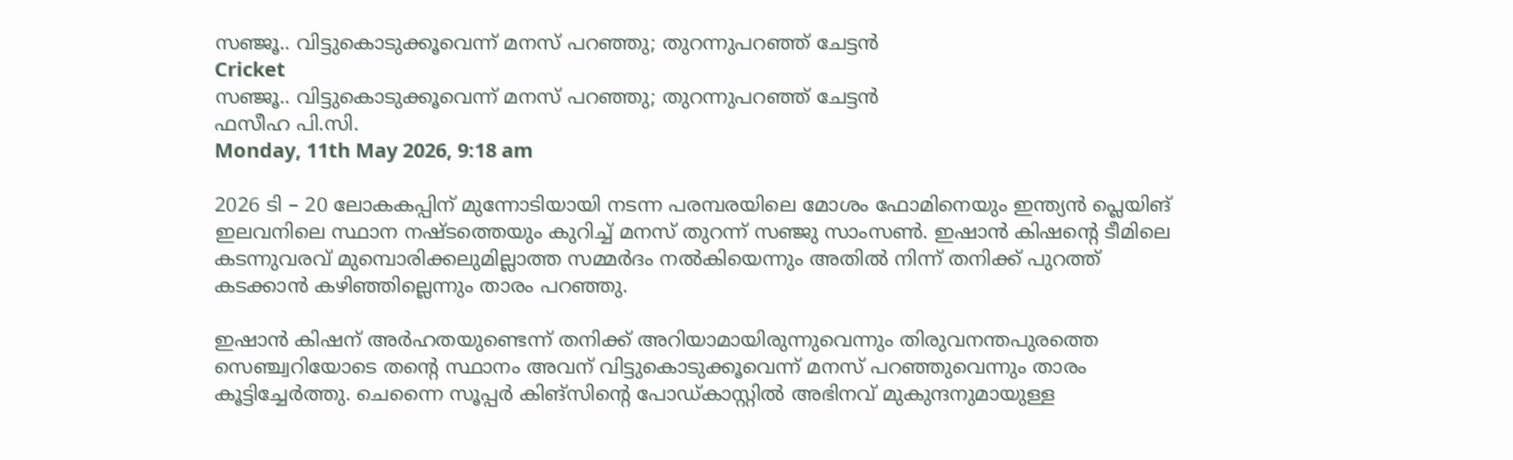സഞ്ജൂ.. വിട്ടുകൊടുക്കൂവെന്ന് മനസ് പറഞ്ഞു; തുറന്നുപറഞ്ഞ് ചേട്ടന്‍
Cricket
സഞ്ജൂ.. വിട്ടുകൊടുക്കൂവെന്ന് മനസ് പറഞ്ഞു; തുറന്നുപറഞ്ഞ് ചേട്ടന്‍
ഫസീഹ പി.സി.
Monday, 11th May 2026, 9:18 am

2026 ടി – 20 ലോകകപ്പിന് മുന്നോടിയായി നടന്ന പരമ്പരയിലെ മോശം ഫോമിനെയും ഇന്ത്യന്‍ പ്ലെയിങ് ഇലവനിലെ സ്ഥാന നഷ്ടത്തെയും കുറിച്ച് മനസ് തുറന്ന് സഞ്ജു സാംസണ്‍. ഇഷാന്‍ കിഷന്റെ ടീമിലെ കടന്നുവരവ് മുമ്പൊരിക്കലുമില്ലാത്ത സമ്മര്‍ദം നല്‍കിയെന്നും അതില്‍ നിന്ന് തനിക്ക് പുറത്ത് കടക്കാന്‍ കഴിഞ്ഞില്ലെന്നും താരം പറഞ്ഞു.

ഇഷാന്‍ കിഷന് അര്‍ഹതയുണ്ടെന്ന് തനിക്ക് അറിയാമായിരുന്നുവെന്നും തിരുവനന്തപുരത്തെ സെഞ്ച്വറിയോടെ തന്റെ സ്ഥാനം അവന് വിട്ടുകൊടുക്കൂവെന്ന് മനസ് പറഞ്ഞുവെന്നും താരം കൂട്ടിച്ചേര്‍ത്തു. ചെന്നൈ സൂപ്പര്‍ കിങ്‌സിന്റെ പോഡ്കാസ്റ്റില്‍ അഭിനവ് മുകുന്ദനുമായുള്ള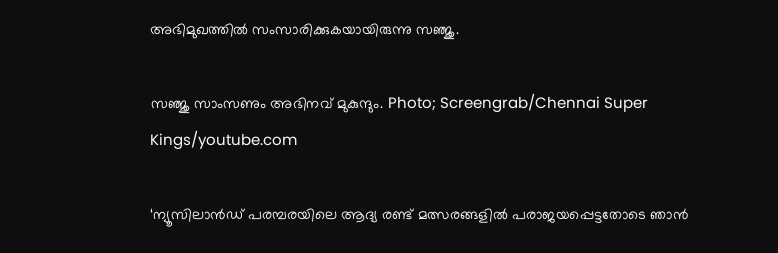അഭിമുഖത്തില്‍ സംസാരിക്കുകയായിരുന്നു സഞ്ജു.

സഞ്ജു സാംസണും അഭിനവ് മുകുന്ദും. Photo; Screengrab/Chennai Super Kings/youtube.com

‘ന്യൂസിലാന്‍ഡ് പരമ്പരയിലെ ആദ്യ രണ്ട് മത്സരങ്ങളില്‍ പരാജയപ്പെട്ടതോടെ ഞാന്‍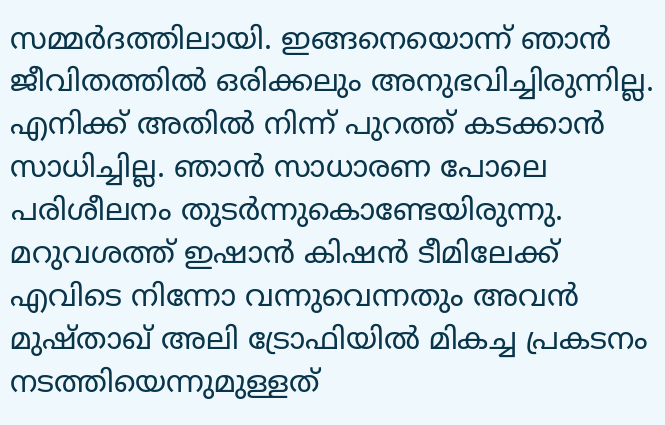സമ്മര്‍ദത്തിലായി. ഇങ്ങനെയൊന്ന് ഞാന്‍ ജീവിതത്തില്‍ ഒരിക്കലും അനുഭവിച്ചിരുന്നില്ല. എനിക്ക് അതില്‍ നിന്ന് പുറത്ത് കടക്കാന്‍ സാധിച്ചില്ല. ഞാന്‍ സാധാരണ പോലെ പരിശീലനം തുടര്‍ന്നുകൊണ്ടേയിരുന്നു. മറുവശത്ത് ഇഷാന്‍ കിഷന്‍ ടീമിലേക്ക് എവിടെ നിന്നോ വന്നുവെന്നതും അവന്‍ മുഷ്താഖ് അലി ട്രോഫിയില്‍ മികച്ച പ്രകടനം നടത്തിയെന്നുമുള്ളത്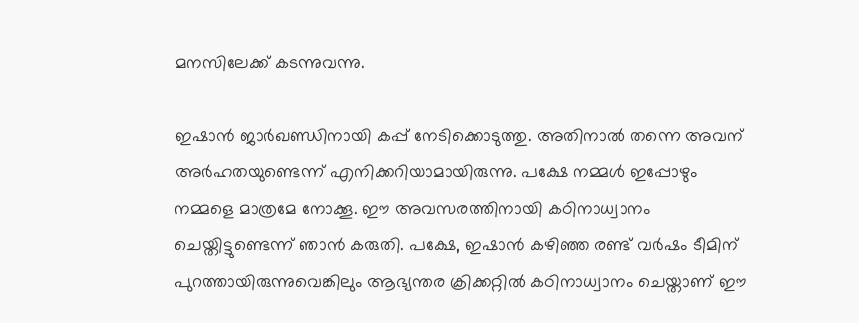മനസിലേക്ക് കടന്നുവന്നു.

ഇഷാന്‍ ജാര്‍ഖണ്ഡിനായി കപ്പ് നേടിക്കൊടുത്തു. അതിനാല്‍ തന്നെ അവന് അര്‍ഹതയുണ്ടെന്ന് എനിക്കറിയാമായിരുന്നു. പക്ഷേ നമ്മള്‍ ഇപ്പോഴും നമ്മളെ മാത്രമേ നോക്കൂ. ഈ അവസരത്തിനായി കഠിനാധ്വാനം ചെയ്തിട്ടുണ്ടെന്ന് ഞാന്‍ കരുതി. പക്ഷേ, ഇഷാന്‍ കഴിഞ്ഞ രണ്ട് വര്‍ഷം ടീമിന് പുറത്തായിരുന്നുവെങ്കിലും ആഭ്യന്തര ക്രിക്കറ്റില്‍ കഠിനാധ്വാനം ചെയ്താണ് ഈ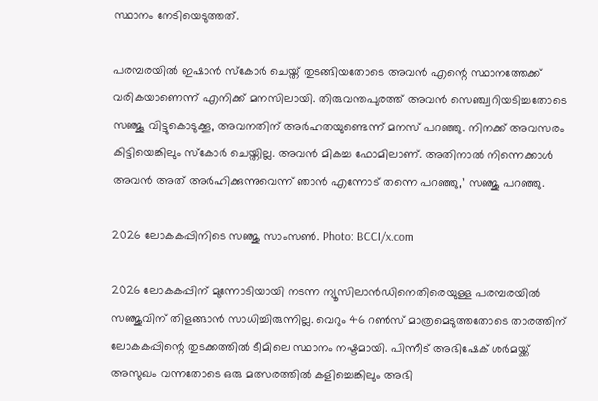സ്ഥാനം നേടിയെടുത്തത്.

പരമ്പരയില്‍ ഇഷാന്‍ സ്‌കോര്‍ ചെയ്ത് തുടങ്ങിയതോടെ അവന്‍ എന്റെ സ്ഥാനത്തേക്ക് വരികയാണെന്ന് എനിക്ക് മനസിലായി. തിരുവന്തപുരത്ത് അവന്‍ സെഞ്ച്വറിയടിച്ചതോടെ സഞ്ജൂ വിട്ടുകൊടുക്കൂ, അവനതിന് അര്‍ഹതയുണ്ടെന്ന് മനസ് പറഞ്ഞു. നിനക്ക് അവസരം കിട്ടിയെങ്കിലും സ്‌കോര്‍ ചെയ്തില്ല. അവന്‍ മികച്ച ഫോമിലാണ്. അതിനാല്‍ നിന്നെക്കാള്‍ അവന്‍ അത് അര്‍ഹിക്കുന്നുവെന്ന് ഞാന്‍ എന്നോട് തന്നെ പറഞ്ഞു,’ സഞ്ജു പറഞ്ഞു.

2026 ലോകകപ്പിനിടെ സഞ്ജു സാംസൺ. Photo: BCCI/x.com

2026 ലോകകപ്പിന് മുന്നോടിയായി നടന്ന ന്യൂസിലാന്‍ഡിനെതിരെയുള്ള പരമ്പരയില്‍ സഞ്ജുവിന് തിളങ്ങാന്‍ സാധിച്ചിരുന്നില്ല. വെറും 46 റണ്‍സ് മാത്രമെടുത്തതോടെ താരത്തിന് ലോകകപ്പിന്റെ തുടക്കത്തില്‍ ടീമിലെ സ്ഥാനം നഷ്ടമായി. പിന്നീട് അഭിഷേക് ശര്‍മയ്ക്ക് അസുഖം വന്നതോടെ ഒരു മത്സരത്തില്‍ കളിച്ചെങ്കിലും അഭി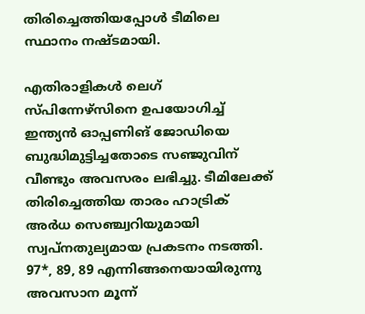തിരിച്ചെത്തിയപ്പോള്‍ ടീമിലെ സ്ഥാനം നഷ്ടമായി.

എതിരാളികള്‍ ലെഗ് സ്പിന്നേഴ്സിനെ ഉപയോഗിച്ച് ഇന്ത്യന്‍ ഓപ്പണിങ് ജോഡിയെ ബുദ്ധിമുട്ടിച്ചതോടെ സഞ്ജുവിന് വീണ്ടും അവസരം ലഭിച്ചു. ടീമിലേക്ക് തിരിച്ചെത്തിയ താരം ഹാട്രിക് അര്‍ധ സെഞ്ച്വറിയുമായി സ്വപ്നതുല്യമായ പ്രകടനം നടത്തി. 97*, 89, 89 എന്നിങ്ങനെയായിരുന്നു അവസാന മൂന്ന്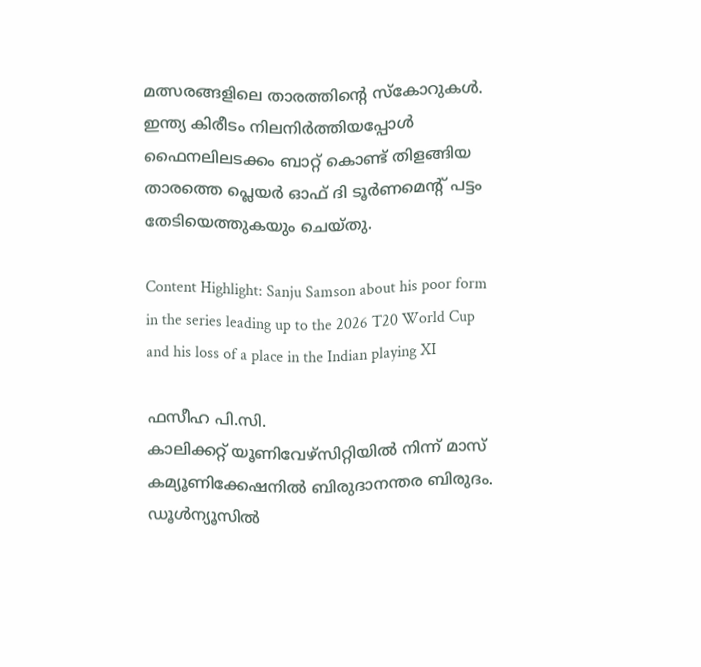മത്സരങ്ങളിലെ താരത്തിന്റെ സ്‌കോറുകള്‍. ഇന്ത്യ കിരീടം നിലനിര്‍ത്തിയപ്പോള്‍ ഫൈനലിലടക്കം ബാറ്റ് കൊണ്ട് തിളങ്ങിയ താരത്തെ പ്ലെയര്‍ ഓഫ് ദി ടൂര്‍ണമെന്റ് പട്ടം തേടിയെത്തുകയും ചെയ്തു.

Content Highlight: Sanju Samson about his poor form in the series leading up to the 2026 T20 World Cup and his loss of a place in the Indian playing XI

ഫസീഹ പി.സി.
കാലിക്കറ്റ് യൂണിവേഴ്‌സിറ്റിയില്‍ നിന്ന് മാസ് കമ്യൂണിക്കേഷനില്‍ ബിരുദാനന്തര ബിരുദം. ഡൂള്‍ന്യൂസില്‍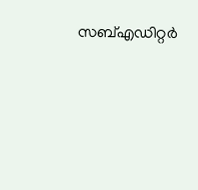സബ്എഡിറ്റര്‍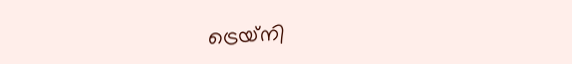ട്രെയ്‌നി